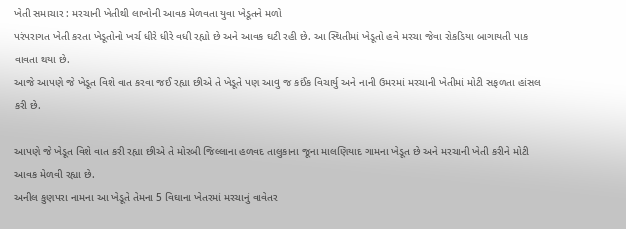ખેતી સમાચાર : મરચાની ખેતીથી લાખોની આવક મેળવતા યુવા ખેડૂતને મળો
પરંપરાગત ખેતી કરતા ખેડૂતોનો ખર્ચ ધીરે ધીરે વધી રહ્યો છે અને આવક ઘટી રહી છે. આ સ્થિતીમાં ખેડૂતો હવે મરચા જેવા રોકડિયા બાગાયતી પાક વાવતા થયા છે.
આજે આપણે જે ખેડૂત વિશે વાત કરવા જઈ રહ્યા છીએ તે ખેડૂતે પણ આવુ જ કઈંક વિચાર્યુ અને નાની ઉમરમાં મરચાની ખેતીમાં મોટી સફળતા હાંસલ કરી છે.

આપણે જે ખેડૂત વિશે વાત કરી રહ્યા છીએ તે મોરબી જિલ્લાના હળવદ તાલુકાના જૂના માલણિયાદ ગામના ખેડૂત છે અને મરચાની ખેતી કરીને મોટી આવક મેળવી રહ્યા છે.
અનીલ કુણપરા નામના આ ખેડૂતે તેમના 5 વિઘાના ખેતરમાં મરચાનું વાવેતર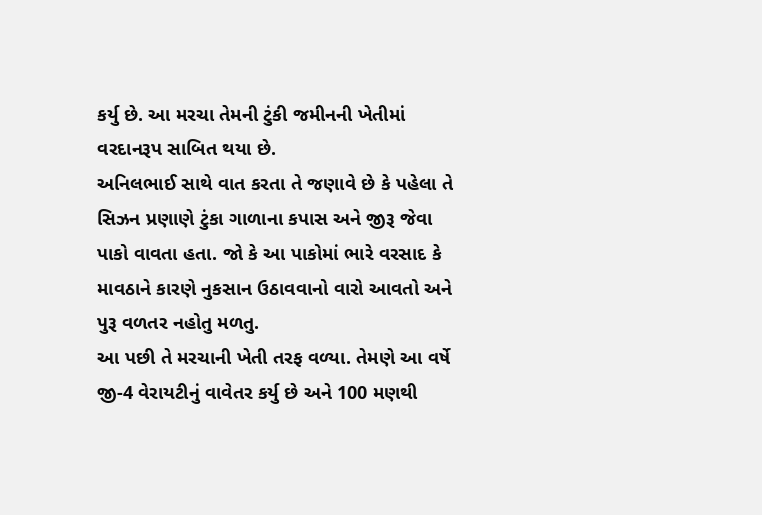કર્યુ છે. આ મરચા તેમની ટુંકી જમીનની ખેતીમાં વરદાનરૂપ સાબિત થયા છે.
અનિલભાઈ સાથે વાત કરતા તે જણાવે છે કે પહેલા તે સિઝન પ્રણાણે ટુંકા ગાળાના કપાસ અને જીરૂ જેવા પાકો વાવતા હતા. જો કે આ પાકોમાં ભારે વરસાદ કે માવઠાને કારણે નુકસાન ઉઠાવવાનો વારો આવતો અને પુરૂ વળતર નહોતુ મળતુ.
આ પછી તે મરચાની ખેતી તરફ વળ્યા. તેમણે આ વર્ષે જી-4 વેરાયટીનું વાવેતર કર્યુ છે અને 100 મણથી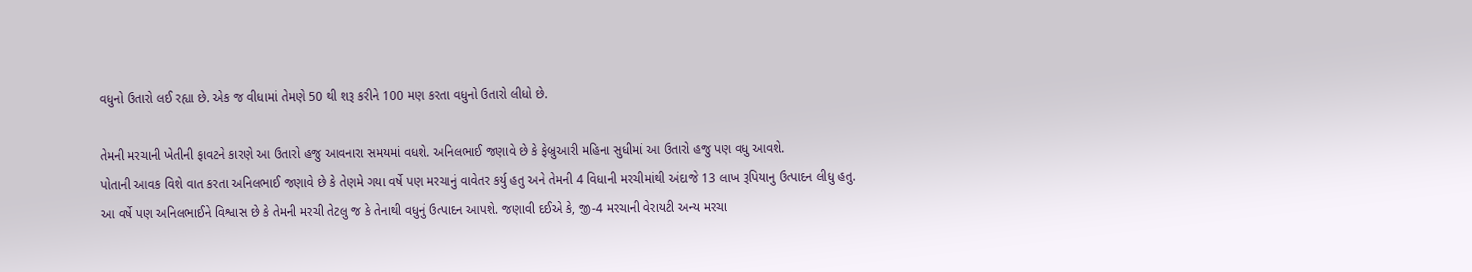વધુનો ઉતારો લઈ રહ્યા છે. એક જ વીધામાં તેમણે 50 થી શરૂ કરીને 100 મણ કરતા વધુનો ઉતારો લીધો છે.

તેમની મરચાની ખેતીની ફાવટને કારણે આ ઉતારો હજુ આવનારા સમયમાં વધશે. અનિલભાઈ જણાવે છે કે ફેબ્રુઆરી મહિના સુધીમાં આ ઉતારો હજુ પણ વધુ આવશે.
પોતાની આવક વિશે વાત કરતા અનિલભાઈ જણાવે છે કે તેણમે ગયા વર્ષે પણ મરચાનું વાવેતર કર્યુ હતુ અને તેમની 4 વિધાની મરચીમાંથી અંદાજે 13 લાખ રૂપિયાનુ ઉત્પાદન લીધુ હતુ.
આ વર્ષે પણ અનિલભાઈને વિશ્વાસ છે કે તેમની મરચી તેટલુ જ કે તેનાથી વધુનું ઉત્પાદન આપશે. જણાવી દઈએ કે, જી-4 મરચાની વેરાયટી અન્ય મરચા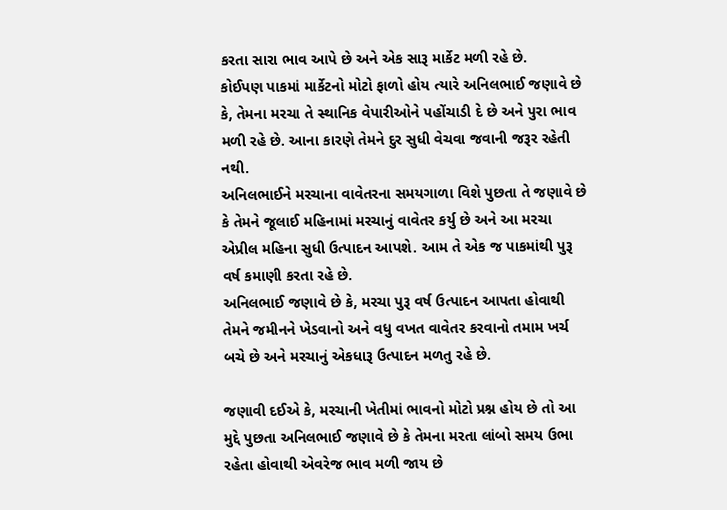કરતા સારા ભાવ આપે છે અને એક સારૂ માર્કેટ મળી રહે છે.
કોઈપણ પાકમાં માર્કેટનો મોટો ફાળો હોય ત્યારે અનિલભાઈ જણાવે છે કે, તેમના મરચા તે સ્થાનિક વેપારીઓને પહોંચાડી દે છે અને પુરા ભાવ મળી રહે છે. આના કારણે તેમને દુર સુધી વેચવા જવાની જરૂર રહેતી નથી.
અનિલભાઈને મરચાના વાવેતરના સમયગાળા વિશે પુછતા તે જણાવે છે કે તેમને જૂલાઈ મહિનામાં મરચાનું વાવેતર કર્યુ છે અને આ મરચા એપ્રીલ મહિના સુધી ઉત્પાદન આપશે. આમ તે એક જ પાકમાંથી પુરૂ વર્ષ કમાણી કરતા રહે છે.
અનિલભાઈ જણાવે છે કે, મરચા પુરૂ વર્ષ ઉત્પાદન આપતા હોવાથી તેમને જમીનને ખેડવાનો અને વધુ વખત વાવેતર કરવાનો તમામ ખર્ચ બચે છે અને મરચાનું એકધારૂ ઉત્પાદન મળતુ રહે છે.

જણાવી દઈએ કે, મરચાની ખેતીમાં ભાવનો મોટો પ્રશ્ન હોય છે તો આ મુદ્દે પુછતા અનિલભાઈ જણાવે છે કે તેમના મરતા લાંબો સમય ઉભા રહેતા હોવાથી એવરેજ ભાવ મળી જાય છે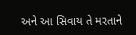અને આ સિવાય તે મરતાને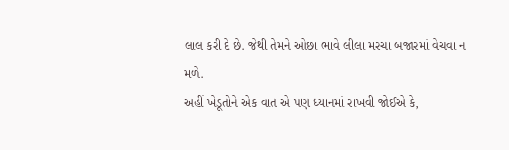લાલ કરી દે છે. જેથી તેમને ઓછા ભાવે લીલા મરચા બજારમાં વેચવા ન મળે.
અહીં ખેડૂતોને એક વાત એ પણ ધ્યાનમાં રાખવી જોઈએ કે,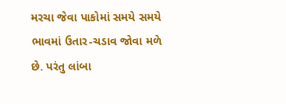મરચા જેવા પાકોમાં સમયે સમયે ભાવમાં ઉતાર-ચડાવ જોવા મળે છે. પરંતુ લાંબા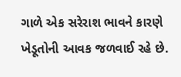ગાળે એક સરેરાશ ભાવને કારણે ખેડૂતોની આવક જળવાઈ રહે છે.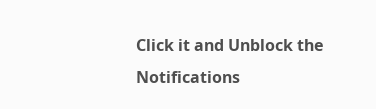Click it and Unblock the Notifications